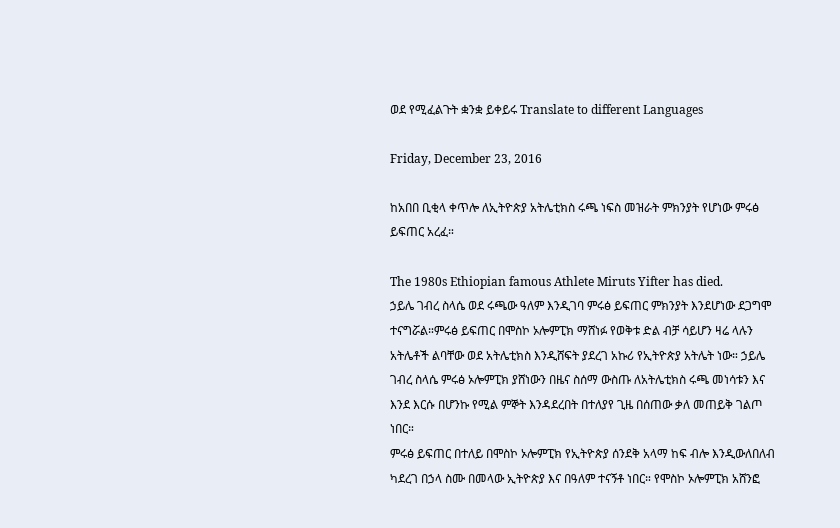ወደ የሚፈልጉት ቋንቋ ይቀይሩ Translate to different Languages

Friday, December 23, 2016

ከአበበ ቢቂላ ቀጥሎ ለኢትዮጵያ አትሌቲክስ ሩጫ ነፍስ መዝራት ምክንያት የሆነው ምሩፅ ይፍጠር አረፈ።

The 1980s Ethiopian famous Athlete Miruts Yifter has died.
ኃይሌ ገብረ ስላሴ ወደ ሩጫው ዓለም እንዲገባ ምሩፅ ይፍጠር ምክንያት እንደሆነው ደጋግሞ ተናግሯል።ምሩፅ ይፍጠር በሞስኮ ኦሎምፒክ ማሸነፉ የወቅቱ ድል ብቻ ሳይሆን ዛሬ ላሉን አትሌቶች ልባቸው ወደ አትሌቲክስ እንዲሸፍት ያደረገ አኩሪ የኢትዮጵያ አትሌት ነው። ኃይሌ ገብረ ስላሴ ምሩፅ ኦሎምፒክ ያሸነውን በዜና ስሰማ ውስጡ ለአትሌቲክስ ሩጫ መነሳቱን እና እንደ እርሱ በሆንኩ የሚል ምኞት እንዳደረበት በተለያየ ጊዜ በሰጠው ቃለ መጠይቅ ገልጦ ነበር።
ምሩፅ ይፍጠር በተለይ በሞስኮ ኦሎምፒክ የኢትዮጵያ ሰንደቅ አላማ ከፍ ብሎ እንዲውለበለብ ካደረገ በኃላ ስሙ በመላው ኢትዮጵያ እና በዓለም ተናኝቶ ነበር። የሞስኮ ኦሎምፒክ አሸንፎ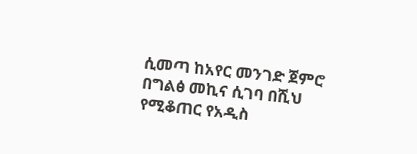ሲመጣ ከአየር መንገድ ጀምሮ በግልፅ መኪና ሲገባ በሺህ የሚቆጠር የአዲስ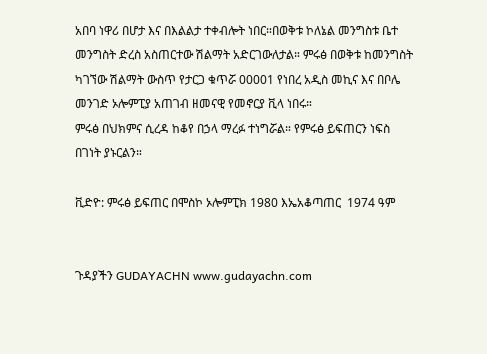አበባ ነዋሪ በሆታ እና በእልልታ ተቀብሎት ነበር።በወቅቱ ኮለኔል መንግስቱ ቤተ መንግስት ድረስ አስጠርተው ሽልማት አድርገውለታል። ምሩፅ በወቅቱ ከመንግስት ካገኘው ሽልማት ውስጥ የታርጋ ቁጥሯ 00001 የነበረ አዲስ መኪና እና በቦሌ መንገድ ኦሎምፒያ አጠገብ ዘመናዊ የመኖርያ ቪላ ነበሩ።
ምሩፅ በህክምና ሲረዳ ከቆየ በኃላ ማረፉ ተነግሯል። የምሩፅ ይፍጠርን ነፍስ በገነት ያኑርልን።

ቪድዮ: ምሩፅ ይፍጠር በሞስኮ ኦሎምፒክ 1980 እኤአቆጣጠር  1974 ዓም


ጉዳያችን GUDAYACHN www.gudayachn.com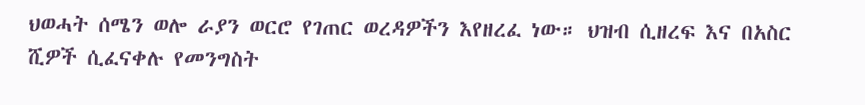ህወሓት ሰሜን ወሎ ራያን ወርሮ የገጠር ወረዳዎችን እየዘረፈ ነው። ህዝብ ሲዘረፍ እና በአስር ሺዎች ሲፈናቀሉ የመንግስት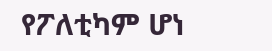የፖለቲካም ሆነ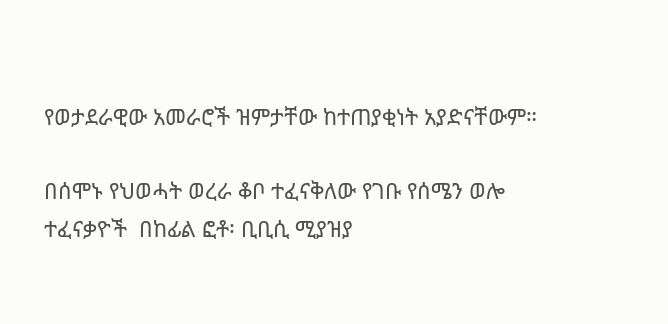የወታደራዊው አመራሮች ዝምታቸው ከተጠያቂነት አያድናቸውም።

በሰሞኑ የህወሓት ወረራ ቆቦ ተፈናቅለው የገቡ የሰሜን ወሎ ተፈናቃዮች  በከፊል ፎቶ፡ ቢቢሲ ሚያዝያ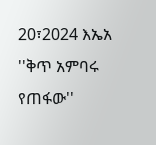20፣2024 እኤአ ''ቅጥ አምባሩ የጠፋው''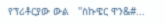የፕሪቶርያው ውል   ''ስኩዌር ዋን&#...